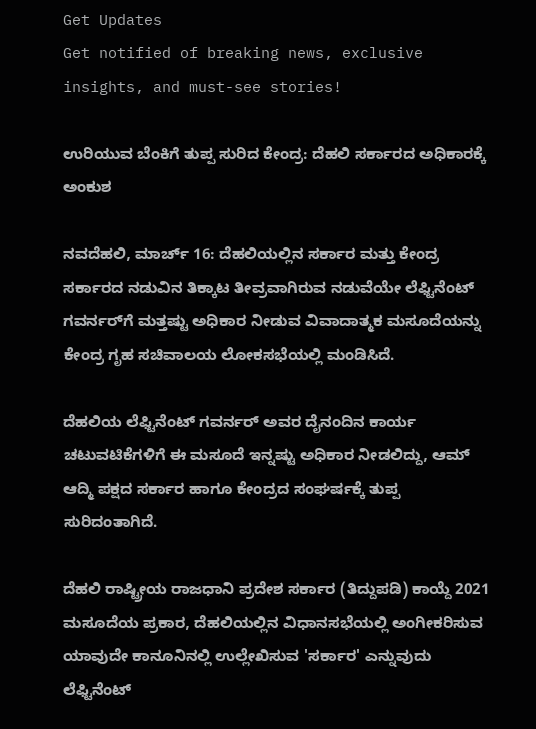Get Updates
Get notified of breaking news, exclusive insights, and must-see stories!

ಉರಿಯುವ ಬೆಂಕಿಗೆ ತುಪ್ಪ ಸುರಿದ ಕೇಂದ್ರ: ದೆಹಲಿ ಸರ್ಕಾರದ ಅಧಿಕಾರಕ್ಕೆ ಅಂಕುಶ

ನವದೆಹಲಿ, ಮಾರ್ಚ್ 16: ದೆಹಲಿಯಲ್ಲಿನ ಸರ್ಕಾರ ಮತ್ತು ಕೇಂದ್ರ ಸರ್ಕಾರದ ನಡುವಿನ ತಿಕ್ಕಾಟ ತೀವ್ರವಾಗಿರುವ ನಡುವೆಯೇ ಲೆಫ್ಟಿನೆಂಟ್ ಗವರ್ನರ್‌ಗೆ ಮತ್ತಷ್ಟು ಅಧಿಕಾರ ನೀಡುವ ವಿವಾದಾತ್ಮಕ ಮಸೂದೆಯನ್ನು ಕೇಂದ್ರ ಗೃಹ ಸಚಿವಾಲಯ ಲೋಕಸಭೆಯಲ್ಲಿ ಮಂಡಿಸಿದೆ.

ದೆಹಲಿಯ ಲೆಫ್ಟಿನೆಂಟ್ ಗವರ್ನರ್ ಅವರ ದೈನಂದಿನ ಕಾರ್ಯ ಚಟುವಟಿಕೆಗಳಿಗೆ ಈ ಮಸೂದೆ ಇನ್ನಷ್ಟು ಅಧಿಕಾರ ನೀಡಲಿದ್ದು, ಆಮ್ ಆದ್ಮಿ ಪಕ್ಷದ ಸರ್ಕಾರ ಹಾಗೂ ಕೇಂದ್ರದ ಸಂಘರ್ಷಕ್ಕೆ ತುಪ್ಪ ಸುರಿದಂತಾಗಿದೆ.

ದೆಹಲಿ ರಾಷ್ಟ್ರೀಯ ರಾಜಧಾನಿ ಪ್ರದೇಶ ಸರ್ಕಾರ (ತಿದ್ದುಪಡಿ) ಕಾಯ್ದೆ 2021 ಮಸೂದೆಯ ಪ್ರಕಾರ, ದೆಹಲಿಯಲ್ಲಿನ ವಿಧಾನಸಭೆಯಲ್ಲಿ ಅಂಗೀಕರಿಸುವ ಯಾವುದೇ ಕಾನೂನಿನಲ್ಲಿ ಉಲ್ಲೇಖಿಸುವ 'ಸರ್ಕಾರ' ಎನ್ನುವುದು ಲೆಫ್ಟಿನೆಂಟ್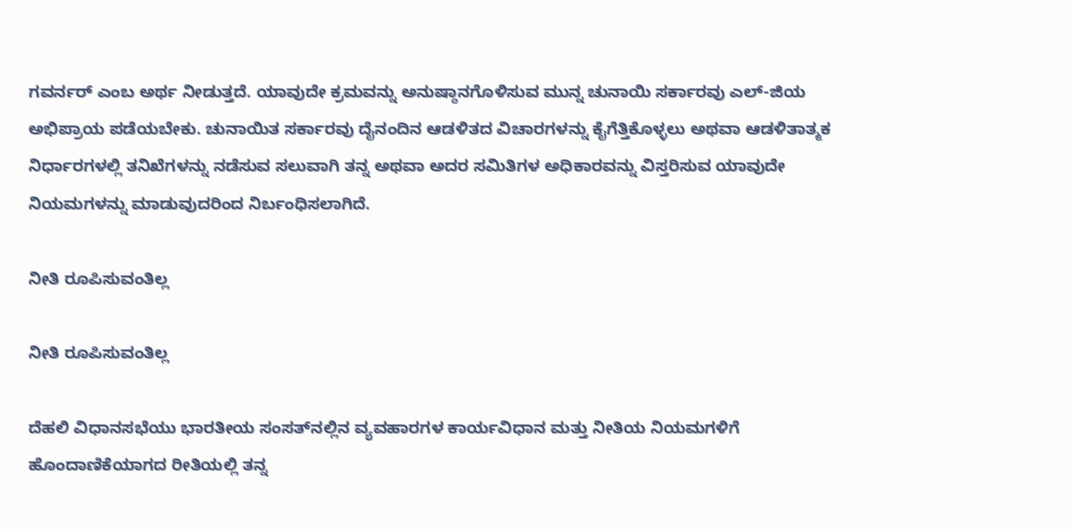ಗವರ್ನರ್ ಎಂಬ ಅರ್ಥ ನೀಡುತ್ತದೆ. ಯಾವುದೇ ಕ್ರಮವನ್ನು ಅನುಷ್ಠಾನಗೊಳಿಸುವ ಮುನ್ನ ಚುನಾಯಿ ಸರ್ಕಾರವು ಎಲ್‌-ಜಿಯ ಅಭಿಪ್ರಾಯ ಪಡೆಯಬೇಕು. ಚುನಾಯಿತ ಸರ್ಕಾರವು ದೈನಂದಿನ ಆಡಳಿತದ ವಿಚಾರಗಳನ್ನು ಕೈಗೆತ್ತಿಕೊಳ್ಳಲು ಅಥವಾ ಆಡಳಿತಾತ್ಮಕ ನಿರ್ಧಾರಗಳಲ್ಲಿ ತನಿಖೆಗಳನ್ನು ನಡೆಸುವ ಸಲುವಾಗಿ ತನ್ನ ಅಥವಾ ಅದರ ಸಮಿತಿಗಳ ಅಧಿಕಾರವನ್ನು ವಿಸ್ತರಿಸುವ ಯಾವುದೇ ನಿಯಮಗಳನ್ನು ಮಾಡುವುದರಿಂದ ನಿರ್ಬಂಧಿಸಲಾಗಿದೆ.

ನೀತಿ ರೂಪಿಸುವಂತಿಲ್ಲ

ನೀತಿ ರೂಪಿಸುವಂತಿಲ್ಲ

ದೆಹಲಿ ವಿಧಾನಸಭೆಯು ಭಾರತೀಯ ಸಂಸತ್‌ನಲ್ಲಿನ ವ್ಯವಹಾರಗಳ ಕಾರ್ಯವಿಧಾನ ಮತ್ತು ನೀತಿಯ ನಿಯಮಗಳಿಗೆ ಹೊಂದಾಣಿಕೆಯಾಗದ ರೀತಿಯಲ್ಲಿ ತನ್ನ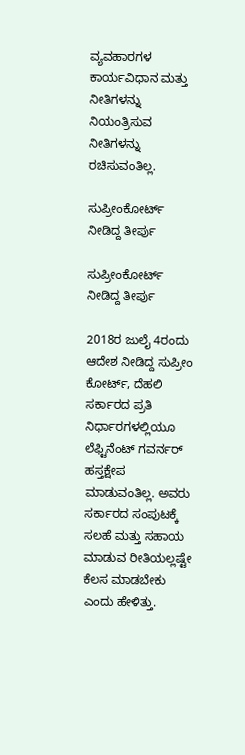ವ್ಯವಹಾರಗಳ ಕಾರ್ಯವಿಧಾನ ಮತ್ತು ನೀತಿಗಳನ್ನು ನಿಯಂತ್ರಿಸುವ ನೀತಿಗಳನ್ನು ರಚಿಸುವಂತಿಲ್ಲ.

ಸುಪ್ರೀಂಕೋರ್ಟ್ ನೀಡಿದ್ದ ತೀರ್ಪು

ಸುಪ್ರೀಂಕೋರ್ಟ್ ನೀಡಿದ್ದ ತೀರ್ಪು

2018ರ ಜುಲೈ 4ರಂದು ಆದೇಶ ನೀಡಿದ್ದ ಸುಪ್ರೀಂ ಕೋರ್ಟ್, ದೆಹಲಿ ಸರ್ಕಾರದ ಪ್ರತಿ ನಿರ್ಧಾರಗಳಲ್ಲಿಯೂ ಲೆಫ್ಟಿನೆಂಟ್ ಗವರ್ನರ್ ಹಸ್ತಕ್ಷೇಪ ಮಾಡುವಂತಿಲ್ಲ. ಅವರು ಸರ್ಕಾರದ ಸಂಪುಟಕ್ಕೆ ಸಲಹೆ ಮತ್ತು ಸಹಾಯ ಮಾಡುವ ರೀತಿಯಲ್ಲಷ್ಟೇ ಕೆಲಸ ಮಾಡಬೇಕು ಎಂದು ಹೇಳಿತ್ತು.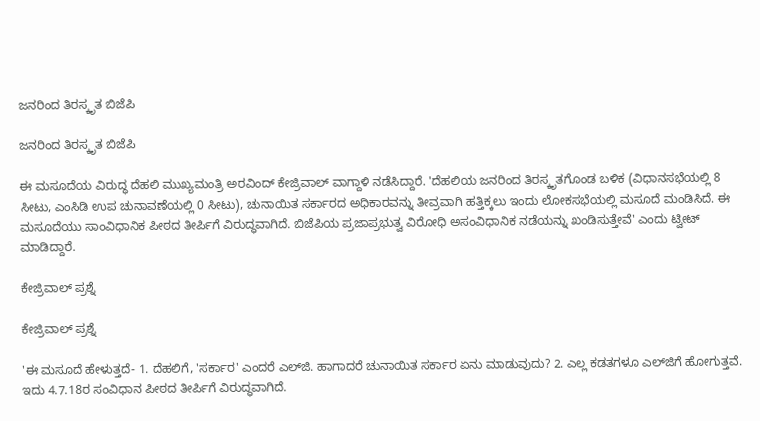ಜನರಿಂದ ತಿರಸ್ಕೃತ ಬಿಜೆಪಿ

ಜನರಿಂದ ತಿರಸ್ಕೃತ ಬಿಜೆಪಿ

ಈ ಮಸೂದೆಯ ವಿರುದ್ಧ ದೆಹಲಿ ಮುಖ್ಯಮಂತ್ರಿ ಅರವಿಂದ್ ಕೇಜ್ರಿವಾಲ್ ವಾಗ್ದಾಳಿ ನಡೆಸಿದ್ದಾರೆ. 'ದೆಹಲಿಯ ಜನರಿಂದ ತಿರಸ್ಕೃತಗೊಂಡ ಬಳಿಕ (ವಿಧಾನಸಭೆಯಲ್ಲಿ 8 ಸೀಟು, ಎಂಸಿಡಿ ಉಪ ಚುನಾವಣೆಯಲ್ಲಿ 0 ಸೀಟು), ಚುನಾಯಿತ ಸರ್ಕಾರದ ಅಧಿಕಾರವನ್ನು ತೀವ್ರವಾಗಿ ಹತ್ತಿಕ್ಕಲು ಇಂದು ಲೋಕಸಭೆಯಲ್ಲಿ ಮಸೂದೆ ಮಂಡಿಸಿದೆ. ಈ ಮಸೂದೆಯು ಸಾಂವಿಧಾನಿಕ ಪೀಠದ ತೀರ್ಪಿಗೆ ವಿರುದ್ಧವಾಗಿದೆ. ಬಿಜೆಪಿಯ ಪ್ರಜಾಪ್ರಭುತ್ವ ವಿರೋಧಿ ಅಸಂವಿಧಾನಿಕ ನಡೆಯನ್ನು ಖಂಡಿಸುತ್ತೇವೆ' ಎಂದು ಟ್ವೀಟ್ ಮಾಡಿದ್ದಾರೆ.

ಕೇಜ್ರಿವಾಲ್ ಪ್ರಶ್ನೆ

ಕೇಜ್ರಿವಾಲ್ ಪ್ರಶ್ನೆ

'ಈ ಮಸೂದೆ ಹೇಳುತ್ತದೆ- 1. ದೆಹಲಿಗೆ, 'ಸರ್ಕಾರ' ಎಂದರೆ ಎಲ್‌ಜಿ. ಹಾಗಾದರೆ ಚುನಾಯಿತ ಸರ್ಕಾರ ಏನು ಮಾಡುವುದು? 2. ಎಲ್ಲ ಕಡತಗಳೂ ಎಲ್‌ಜಿಗೆ ಹೋಗುತ್ತವೆ. ಇದು 4.7.18ರ ಸಂವಿಧಾನ ಪೀಠದ ತೀರ್ಪಿಗೆ ವಿರುದ್ಧವಾಗಿದೆ.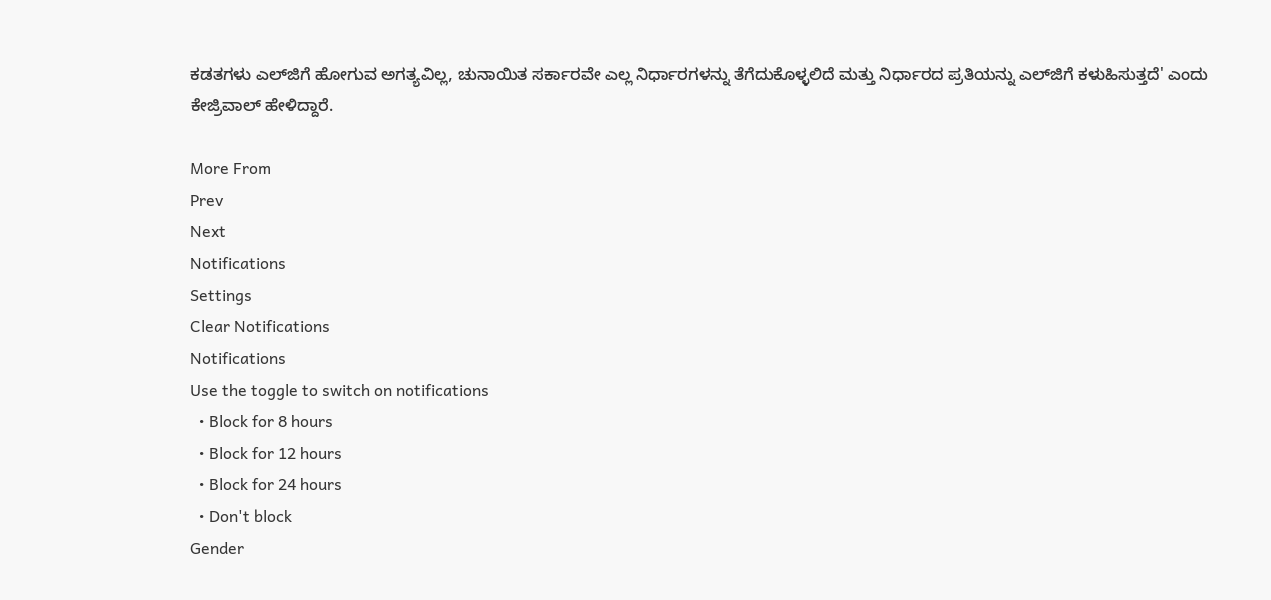ಕಡತಗಳು ಎಲ್‌ಜಿಗೆ ಹೋಗುವ ಅಗತ್ಯವಿಲ್ಲ, ಚುನಾಯಿತ ಸರ್ಕಾರವೇ ಎಲ್ಲ ನಿರ್ಧಾರಗಳನ್ನು ತೆಗೆದುಕೊಳ್ಳಲಿದೆ ಮತ್ತು ನಿರ್ಧಾರದ ಪ್ರತಿಯನ್ನು ಎಲ್‌ಜಿಗೆ ಕಳುಹಿಸುತ್ತದೆ' ಎಂದು ಕೇಜ್ರಿವಾಲ್ ಹೇಳಿದ್ದಾರೆ.

More From
Prev
Next
Notifications
Settings
Clear Notifications
Notifications
Use the toggle to switch on notifications
  • Block for 8 hours
  • Block for 12 hours
  • Block for 24 hours
  • Don't block
Gender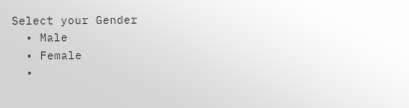Select your Gender
  • Male
  • Female
  •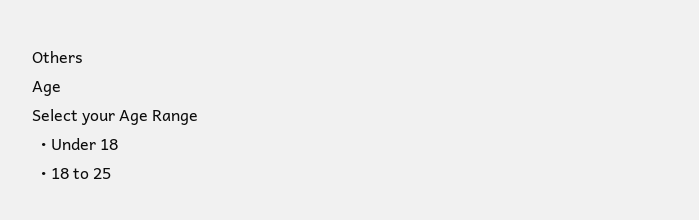Others
Age
Select your Age Range
  • Under 18
  • 18 to 25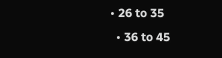• 26 to 35
  • 36 to 45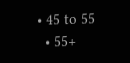• 45 to 55
  • 55+